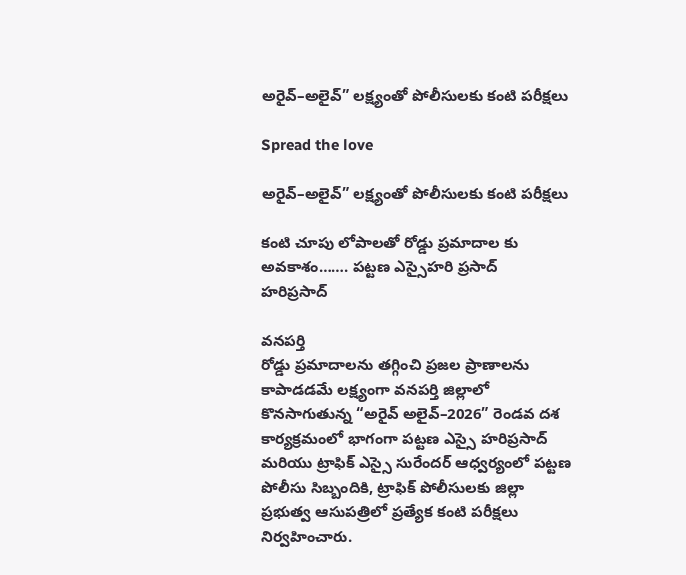అరైవ్–అలైవ్” లక్ష్యంతో పోలీసులకు కంటి పరీక్షలు

Spread the love

అరైవ్–అలైవ్” లక్ష్యంతో పోలీసులకు కంటి పరీక్షలు

కంటి చూపు లోపాలతో రోడ్డు ప్రమాదాల కు అవకాశం……. పట్టణ ఎస్సైహరి ప్రసాద్
హరిప్రసాద్

వనపర్తి
రోడ్డు ప్రమాదాలను తగ్గించి ప్రజల ప్రాణాలను కాపాడడమే లక్ష్యంగా వనపర్తి జిల్లాలో కొనసాగుతున్న “అరైవ్ అలైవ్–2026” రెండవ దశ కార్యక్రమంలో భాగంగా పట్టణ ఎస్సై హరిప్రసాద్ మరియు ట్రాఫిక్ ఎస్సై సురేందర్ ఆధ్వర్యంలో పట్టణ పోలీసు సిబ్బందికి, ట్రాఫిక్ పోలీసులకు జిల్లా ప్రభుత్వ ఆసుపత్రిలో ప్రత్యేక కంటి పరీక్షలు నిర్వహించారు.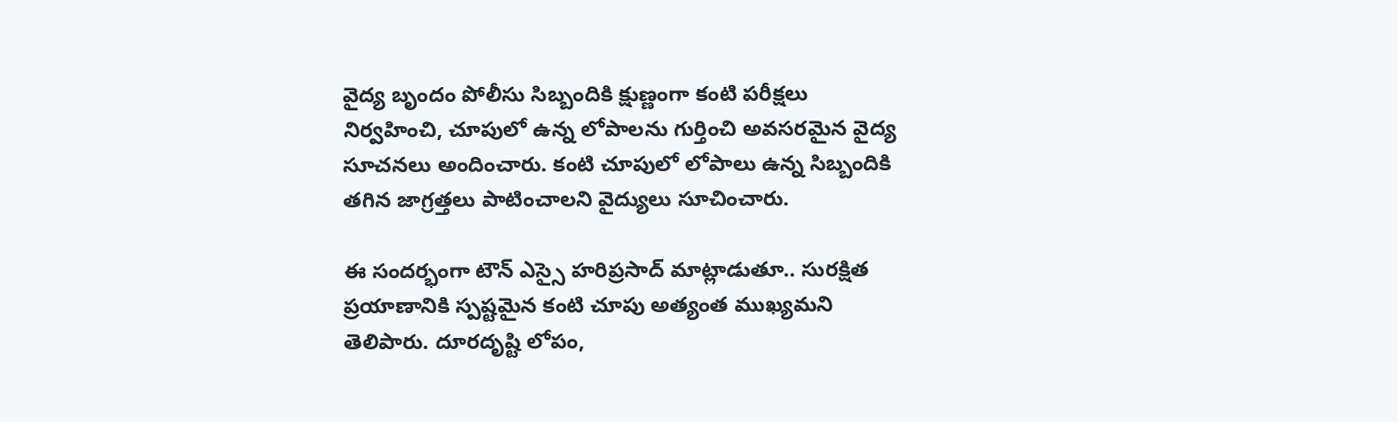వైద్య బృందం పోలీసు సిబ్బందికి క్షుణ్ణంగా కంటి పరీక్షలు నిర్వహించి, చూపులో ఉన్న లోపాలను గుర్తించి అవసరమైన వైద్య సూచనలు అందించారు. కంటి చూపులో లోపాలు ఉన్న సిబ్బందికి తగిన జాగ్రత్తలు పాటించాలని వైద్యులు సూచించారు.

ఈ సందర్భంగా టౌన్ ఎస్సై హరిప్రసాద్ మాట్లాడుతూ.. సురక్షిత ప్రయాణానికి స్పష్టమైన కంటి చూపు అత్యంత ముఖ్యమని తెలిపారు. దూరదృష్టి లోపం,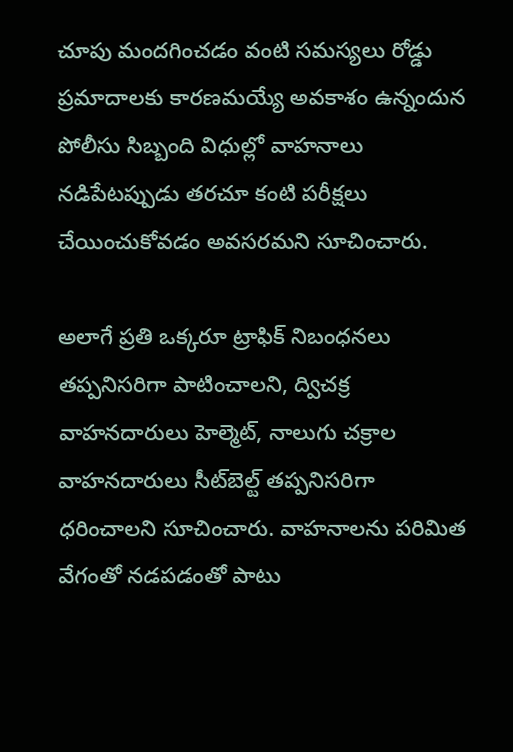చూపు మందగించడం వంటి సమస్యలు రోడ్డు ప్రమాదాలకు కారణమయ్యే అవకాశం ఉన్నందున పోలీసు సిబ్బంది విధుల్లో వాహనాలు నడిపేటప్పుడు తరచూ కంటి పరీక్షలు చేయించుకోవడం అవసరమని సూచించారు.

అలాగే ప్రతి ఒక్కరూ ట్రాఫిక్ నిబంధనలు తప్పనిసరిగా పాటించాలని, ద్విచక్ర వాహనదారులు హెల్మెట్, నాలుగు చక్రాల వాహనదారులు సీట్‌బెల్ట్ తప్పనిసరిగా ధరించాలని సూచించారు. వాహనాలను పరిమిత వేగంతో నడపడంతో పాటు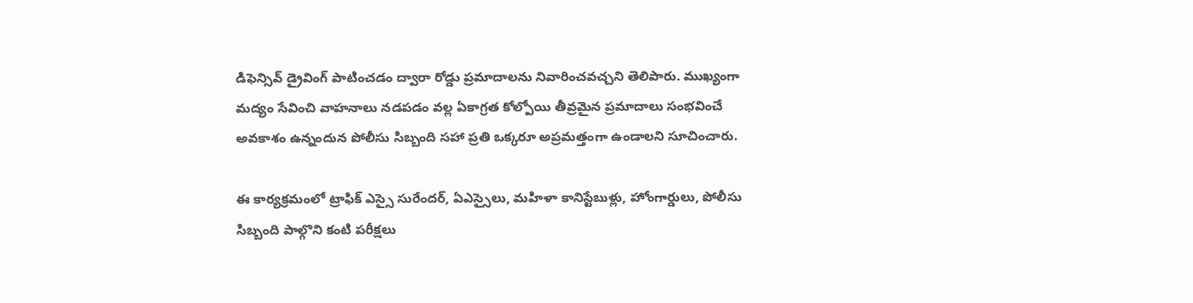డిఫెన్సివ్ డ్రైవింగ్ పాటించడం ద్వారా రోడ్డు ప్రమాదాలను నివారించవచ్చని తెలిపారు. ముఖ్యంగా మద్యం సేవించి వాహనాలు నడపడం వల్ల ఏకాగ్రత కోల్పోయి తీవ్రమైన ప్రమాదాలు సంభవించే అవకాశం ఉన్నందున పోలీసు సిబ్బంది సహా ప్రతి ఒక్కరూ అప్రమత్తంగా ఉండాలని సూచించారు.

ఈ కార్యక్రమంలో ట్రాఫిక్ ఎస్సై సురేందర్, ఏఎస్సైలు, మహిళా కానిస్టేబుళ్లు, హోంగార్డులు, పోలీసు సిబ్బంది పాల్గొని కంటి పరీక్షలు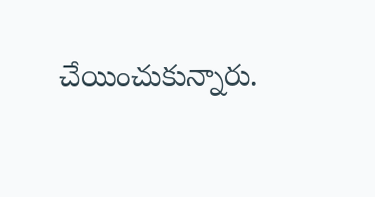చేయించుకున్నారు.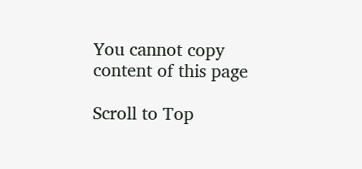You cannot copy content of this page

Scroll to Top